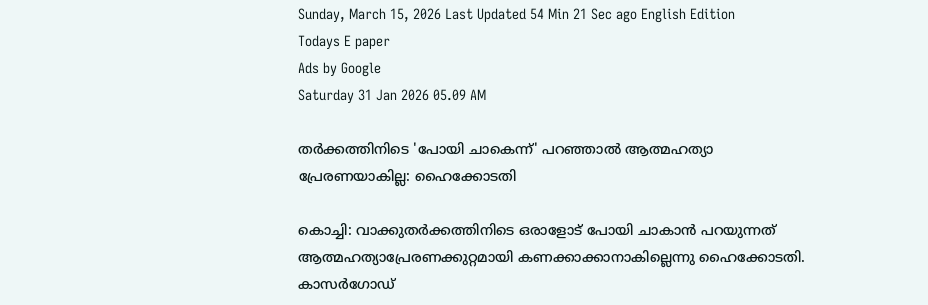Sunday, March 15, 2026 Last Updated 54 Min 21 Sec ago English Edition
Todays E paper
Ads by Google
Saturday 31 Jan 2026 05.09 AM

തര്‍ക്കത്തിനിടെ 'പോയി ചാകെന്ന്‌' പറഞ്ഞാല്‍ ആത്മഹത്യാ പ്രേരണയാകില്ല: ഹൈക്കോടതി

കൊച്ചി: വാക്കുതര്‍ക്കത്തിനിടെ ഒരാളോട്‌ പോയി ചാകാന്‍ പറയുന്നത്‌ ആത്മഹത്യാപ്രേരണക്കുറ്റമായി കണക്കാക്കാനാകില്ലെന്നു ഹൈക്കോടതി.
കാസര്‍ഗോഡ്‌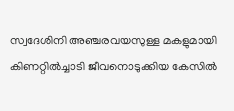സ്വദേശിനി അഞ്ചരവയസുള്ള മകളുമായി കിണറ്റില്‍ച്ചാടി ജീവനൊടുക്കിയ കേസില്‍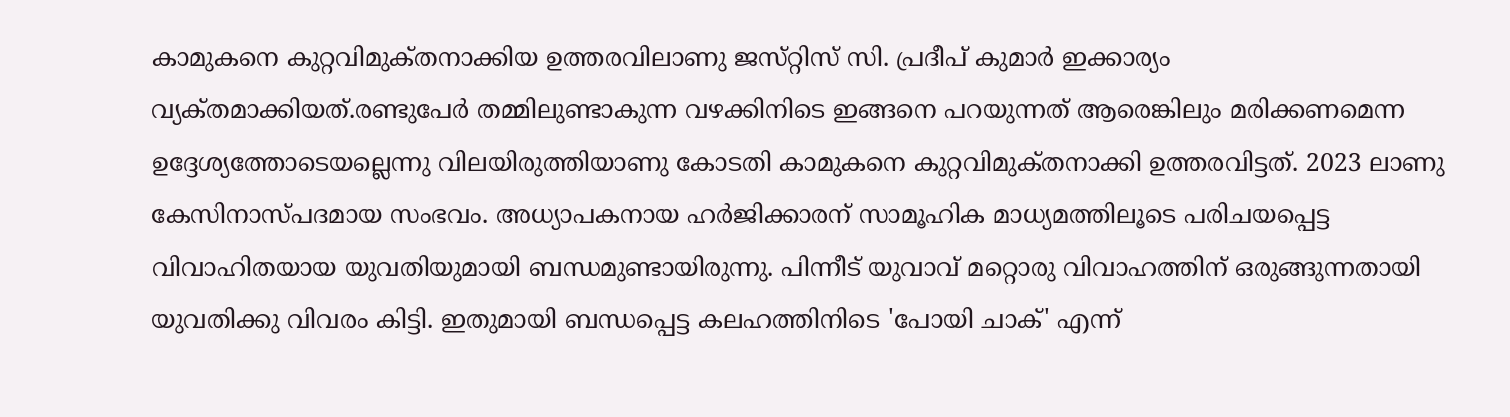കാമുകനെ കുറ്റവിമുക്‌തനാക്കിയ ഉത്തരവിലാണു ജസ്‌റ്റിസ്‌ സി. പ്രദീപ്‌ കുമാര്‍ ഇക്കാര്യം വ്യക്‌തമാക്കിയത്‌.രണ്ടുപേര്‍ തമ്മിലുണ്ടാകുന്ന വഴക്കിനിടെ ഇങ്ങനെ പറയുന്നത്‌ ആരെങ്കിലും മരിക്കണമെന്ന ഉദ്ദേശ്യത്തോടെയല്ലെന്നു വിലയിരുത്തിയാണു കോടതി കാമുകനെ കുറ്റവിമുക്‌തനാക്കി ഉത്തരവിട്ടത്‌. 2023 ലാണു കേസിനാസ്‌പദമായ സംഭവം. അധ്യാപകനായ ഹര്‍ജിക്കാരന്‌ സാമൂഹിക മാധ്യമത്തിലൂടെ പരിചയപ്പെട്ട വിവാഹിതയായ യുവതിയുമായി ബന്ധമുണ്ടായിരുന്നു. പിന്നീട്‌ യുവാവ്‌ മറ്റൊരു വിവാഹത്തിന്‌ ഒരുങ്ങുന്നതായി യുവതിക്കു വിവരം കിട്ടി. ഇതുമായി ബന്ധപ്പെട്ട കലഹത്തിനിടെ 'പോയി ചാക്‌' എന്ന്‌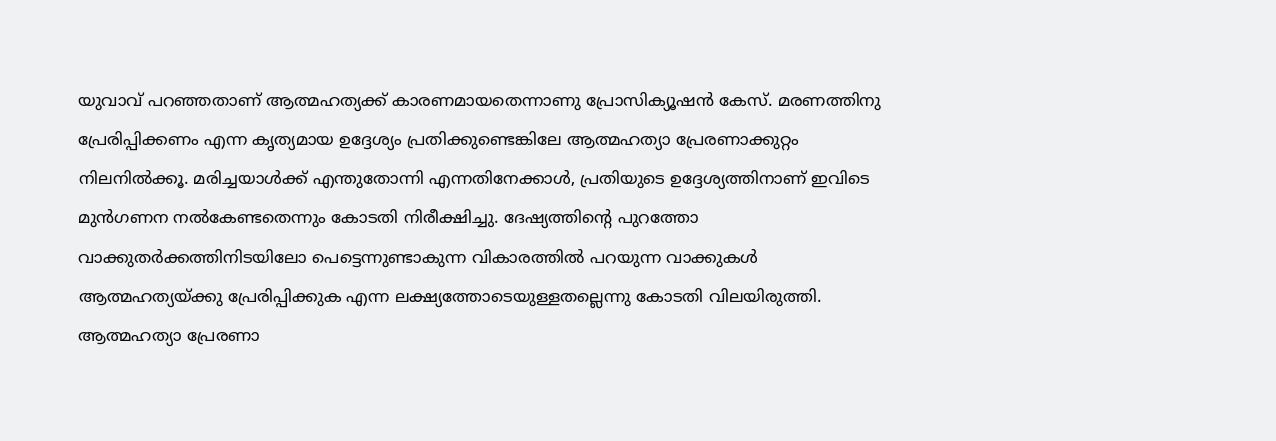യുവാവ്‌ പറഞ്ഞതാണ്‌ ആത്മഹത്യക്ക്‌ കാരണമായതെന്നാണു പ്രോസിക്യൂഷന്‍ കേസ്‌. മരണത്തിനു പ്രേരിപ്പിക്കണം എന്ന കൃത്യമായ ഉദ്ദേശ്യം പ്രതിക്കുണ്ടെങ്കിലേ ആത്മഹത്യാ പ്രേരണാക്കുറ്റം നിലനില്‍ക്കൂ. മരിച്ചയാള്‍ക്ക്‌ എന്തുതോന്നി എന്നതിനേക്കാള്‍, പ്രതിയുടെ ഉദ്ദേശ്യത്തിനാണ്‌ ഇവിടെ മുന്‍ഗണന നല്‍കേണ്ടതെന്നും കോടതി നിരീക്ഷിച്ചു. ദേഷ്യത്തിന്റെ പുറത്തോ വാക്കുതര്‍ക്കത്തിനിടയിലോ പെട്ടെന്നുണ്ടാകുന്ന വികാരത്തില്‍ പറയുന്ന വാക്കുകള്‍ ആത്മഹത്യയ്‌ക്കു പ്രേരിപ്പിക്കുക എന്ന ലക്ഷ്യത്തോടെയുള്ളതല്ലെന്നു കോടതി വിലയിരുത്തി. ആത്മഹത്യാ പ്രേരണാ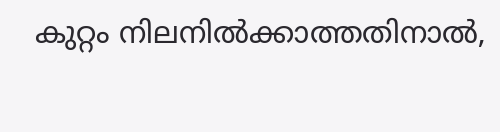കുറ്റം നിലനില്‍ക്കാത്തതിനാല്‍,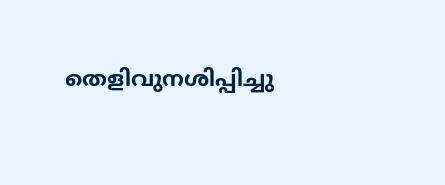തെളിവുനശിപ്പിച്ചു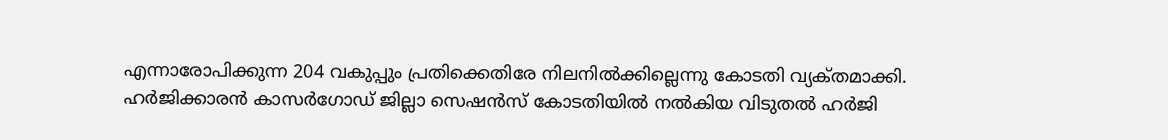എന്നാരോപിക്കുന്ന 204 വകുപ്പും പ്രതിക്കെതിരേ നിലനില്‍ക്കില്ലെന്നു കോടതി വ്യക്‌തമാക്കി. ഹര്‍ജിക്കാരന്‍ കാസര്‍ഗോഡ്‌ ജില്ലാ സെഷന്‍സ്‌ കോടതിയില്‍ നല്‍കിയ വിടുതല്‍ ഹര്‍ജി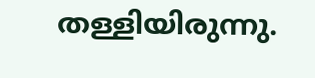തള്ളിയിരുന്നു.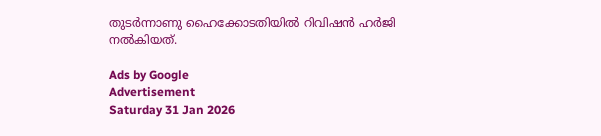തുടര്‍ന്നാണു ഹൈക്കോടതിയില്‍ റിവിഷന്‍ ഹര്‍ജി നല്‍കിയത്‌.

Ads by Google
Advertisement
Saturday 31 Jan 2026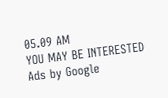05.09 AM
YOU MAY BE INTERESTED
Ads by Google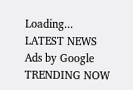Loading...
LATEST NEWS
Ads by Google
TRENDING NOW